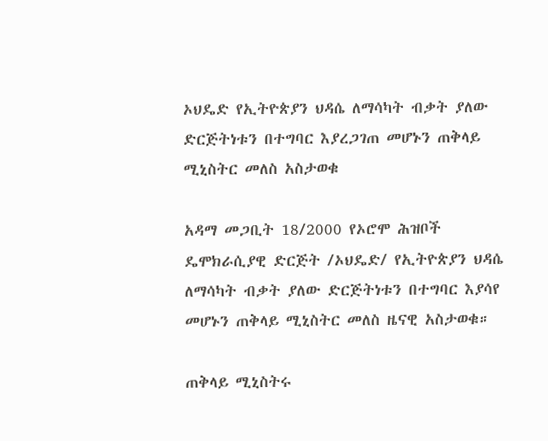ኦህዴድ የኢትዮጵያን ህዳሴ ለማሳካት ብቃት ያለው ድርጅትነቱን በተግባር እያረጋገጠ መሆኑን ጠቅላይ ሚኒስትር መለስ አስታወቁ

አዳማ መጋቢት 18/2000 የኦሮሞ ሕዝቦች ዴሞክራሲያዊ ድርጅት /ኦህዴድ/ የኢትዮጵያን ህዳሴ ለማሳካት ብቃት ያለው ድርጅትነቱን በተግባር እያሳየ መሆኑን ጠቅላይ ሚኒስትር መለስ ዜናዊ አስታወቁ።

ጠቅላይ ሚኒስትሩ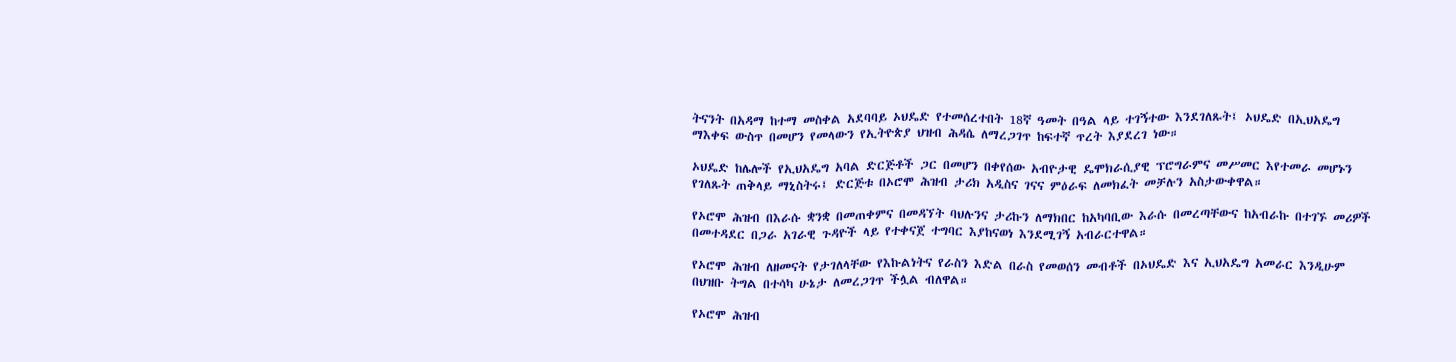ትናንት በአዳማ ከተማ መስቀል አደባባይ ኦህዴድ የተመሰረተበት 18ኛ ዓመት በዓል ላይ ተገኝተው እንደገለጹት፤ ኦህዴድ በኢህአዴግ ማእቀፍ ውስጥ በመሆን የመላውን የኢትዮጵያ ህዝብ ሕዳሴ ለማረጋገጥ ከፍተኛ ጥረት እያደረገ ነው።

ኦህዴድ ከሌሎች የኢህአዴግ አባል ድርጅቶች ጋር በመሆን በቀየሰው አብዮታዊ ዴሞክራሲያዊ ፕሮግራምና መሥመር እየተመራ መሆኑን የገለጹት ጠቅላይ ማኒስትሩ፤ ድርጅቱ በኦሮሞ ሕዝብ ታሪክ አዲስና ገናና ምዕራፍ ለመክፈት መቻሉን አስታውቀዋል።

የኦሮሞ ሕዝብ በእራሱ ቋንቋ በመጠቀምና በመዳኘት ባህሉንና ታሪኩን ለማክበር ከአካባቢው እራሱ በመረጣቸውና ከአብራኩ በተገኙ መሪዎች በመተዳደር በጋራ አገራዊ ጉዳዮች ላይ የተቀናጀ ተግባር እያከናወነ እንደሚገኝ አብራርተዋል።

የኦሮሞ ሕዝብ ለዘመናት የታገለላቸው የእኩልነትና የራስን እድል በራስ የመወሰን መብቶች በኦህዴድ እና ኢህአዴግ አመራር እንዲሁም በህዝቡ ትግል በተሳካ ሁኔታ ለመረጋገጥ ችሏል ብለዋል።

የኦሮሞ ሕዝብ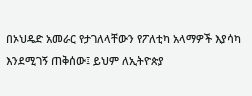በኦህዴድ አመራር የታገለላቸውን የፖለቲካ አላማዎች እያሳካ እንደሚገኝ ጠቅሰው፤ ይህም ለኢትዮጵያ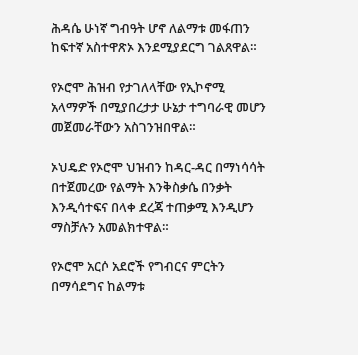ሕዳሴ ሁነኛ ግብዓት ሆኖ ለልማቱ መፋጠን ከፍተኛ አስተዋጽኦ እንደሚያደርግ ገልጸዋል።

የኦሮሞ ሕዝብ የታገለላቸው የኢኮኖሚ አላማዎች በሚያበረታታ ሁኔታ ተግባራዊ መሆን መጀመራቸውን አስገንዝበዋል።

ኦህዴድ የኦሮሞ ህዝብን ከዳር-ዳር በማነሳሳት በተጀመረው የልማት እንቅስቃሴ በንቃት እንዲሳተፍና በላቀ ደረጃ ተጠቃሚ እንዲሆን ማስቻሉን አመልክተዋል።

የኦሮሞ አርሶ አደሮች የግብርና ምርትን በማሳደግና ከልማቱ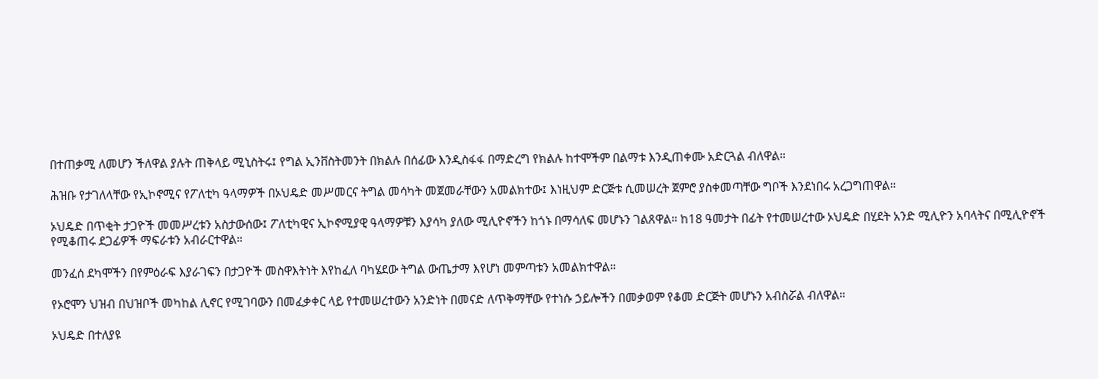በተጠቃሚ ለመሆን ችለዋል ያሉት ጠቅላይ ሚኒስትሩ፤ የግል ኢንቨስትመንት በክልሉ በሰፊው እንዲስፋፋ በማድረግ የክልሉ ከተሞችም በልማቱ እንዲጠቀሙ አድርጓል ብለዋል።

ሕዝቡ የታገለላቸው የኢኮኖሚና የፖለቲካ ዓላማዎች በኦህዴድ መሥመርና ትግል መሳካት መጀመራቸውን አመልክተው፤ እነዚህም ድርጅቱ ሲመሠረት ጀምሮ ያስቀመጣቸው ግቦች እንደነበሩ አረጋግጠዋል።

ኦህዴድ በጥቂት ታጋዮች መመሥረቱን አስታውሰው፤ ፖለቲካዊና ኢኮኖሚያዊ ዓላማዎቹን እያሳካ ያለው ሚሊዮኖችን ከጎኑ በማሳለፍ መሆኑን ገልጸዋል። ከ18 ዓመታት በፊት የተመሠረተው ኦህዴድ በሂደት አንድ ሚሊዮን አባላትና በሚሊዮኖች የሚቆጠሩ ደጋፊዎች ማፍራቱን አብራርተዋል።

መንፈሰ ደካሞችን በየምዕራፍ እያራገፍን በታጋዮች መስዋእትነት እየከፈለ ባካሄደው ትግል ውጤታማ እየሆነ መምጣቱን አመልክተዋል።

የኦሮሞን ህዝብ በህዝቦች መካከል ሊኖር የሚገባውን በመፈቃቀር ላይ የተመሠረተውን አንድነት በመናድ ለጥቅማቸው የተነሱ ኃይሎችን በመቃወም የቆመ ድርጅት መሆኑን አብስሯል ብለዋል።

ኦህዴድ በተለያዩ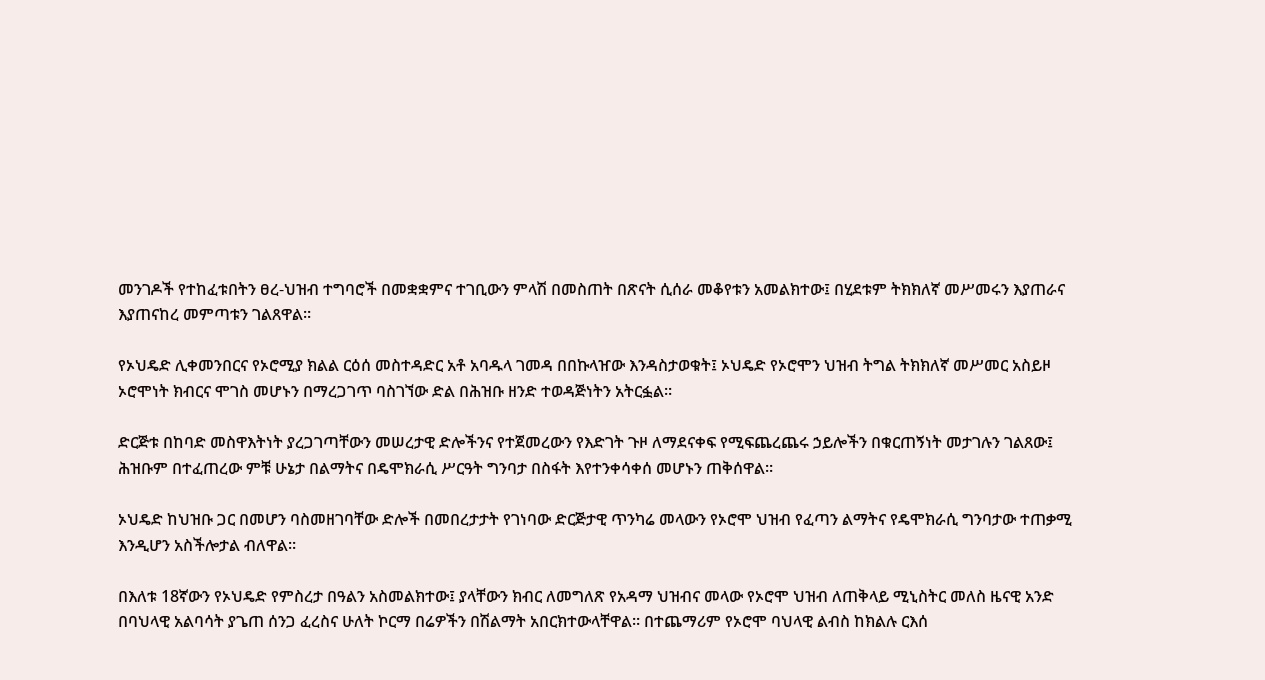መንገዶች የተከፈቱበትን ፀረ-ህዝብ ተግባሮች በመቋቋምና ተገቢውን ምላሽ በመስጠት በጽናት ሲሰራ መቆየቱን አመልክተው፤ በሂደቱም ትክክለኛ መሥመሩን እያጠራና እያጠናከረ መምጣቱን ገልጸዋል።

የኦህዴድ ሊቀመንበርና የኦሮሚያ ክልል ርዕሰ መስተዳድር አቶ አባዱላ ገመዳ በበኩላዠው እንዳስታወቁት፤ ኦህዴድ የኦሮሞን ህዝብ ትግል ትክክለኛ መሥመር አስይዞ ኦሮሞነት ክብርና ሞገስ መሆኑን በማረጋገጥ ባስገኘው ድል በሕዝቡ ዘንድ ተወዳጅነትን አትርፏል።

ድርጅቱ በከባድ መስዋእትነት ያረጋገጣቸውን መሠረታዊ ድሎችንና የተጀመረውን የእድገት ጉዞ ለማደናቀፍ የሚፍጨረጨሩ ኃይሎችን በቁርጠኝነት መታገሉን ገልጸው፤ ሕዝቡም በተፈጠረው ምቹ ሁኔታ በልማትና በዴሞክራሲ ሥርዓት ግንባታ በስፋት እየተንቀሳቀሰ መሆኑን ጠቅሰዋል።

ኦህዴድ ከህዝቡ ጋር በመሆን ባስመዘገባቸው ድሎች በመበረታታት የገነባው ድርጅታዊ ጥንካሬ መላውን የኦሮሞ ህዝብ የፈጣን ልማትና የዴሞክራሲ ግንባታው ተጠቃሚ እንዲሆን አስችሎታል ብለዋል።

በእለቱ 18ኛውን የኦህዴድ የምስረታ በዓልን አስመልክተው፤ ያላቸውን ክብር ለመግለጽ የአዳማ ህዝብና መላው የኦሮሞ ህዝብ ለጠቅላይ ሚኒስትር መለስ ዜናዊ አንድ በባህላዊ አልባሳት ያጌጠ ሰንጋ ፈረስና ሁለት ኮርማ በሬዎችን በሽልማት አበርክተውላቸዋል። በተጨማሪም የኦሮሞ ባህላዊ ልብስ ከክልሉ ርእሰ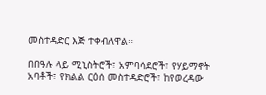መስተዳድር እጅ ተቀብለዋል።

በበዓሉ ላይ ሚኒስትሮች፣ አምባሳደሮች፣ የሃይማኖት አባቶች፣ የክልል ርዕሰ መስተዳድሮች፣ ከየወረዳው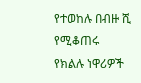የተወከሉ በብዙ ሺ የሚቆጠሩ የክልሉ ነዋሪዎች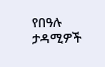የበዓሉ ታዳሚዎች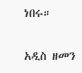ነበሩ።

አዲስ ዘመን